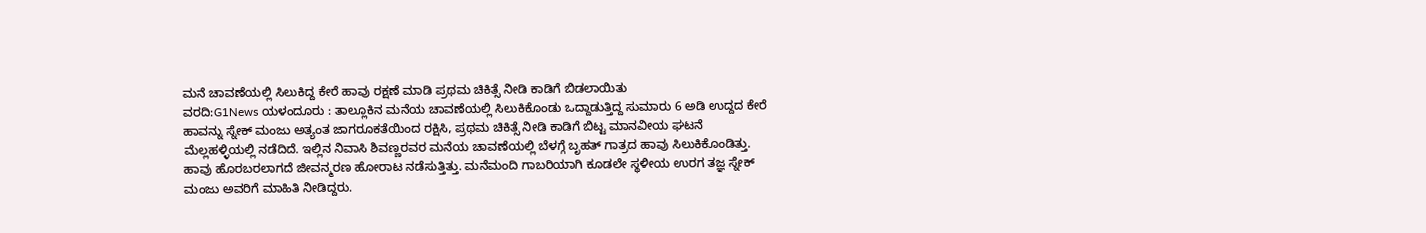ಮನೆ ಚಾವಣೆಯಲ್ಲಿ ಸಿಲುಕಿದ್ದ ಕೇರೆ ಹಾವು ರಕ್ಷಣೆ ಮಾಡಿ ಪ್ರಥಮ ಚಿಕಿತ್ಸೆ ನೀಡಿ ಕಾಡಿಗೆ ಬಿಡಲಾಯಿತು
ವರದಿ:G1News ಯಳಂದೂರು : ತಾಲ್ಲೂಕಿನ ಮನೆಯ ಚಾವಣೆಯಲ್ಲಿ ಸಿಲುಕಿಕೊಂಡು ಒದ್ದಾಡುತ್ತಿದ್ದ ಸುಮಾರು 6 ಅಡಿ ಉದ್ದದ ಕೇರೆ ಹಾವನ್ನು ಸ್ನೇಕ್ ಮಂಜು ಅತ್ಯಂತ ಜಾಗರೂಕತೆಯಿಂದ ರಕ್ಷಿಸಿ, ಪ್ರಥಮ ಚಿಕಿತ್ಸೆ ನೀಡಿ ಕಾಡಿಗೆ ಬಿಟ್ಟ ಮಾನವೀಯ ಘಟನೆ ಮೆಲ್ಲಹಳ್ಳಿಯಲ್ಲಿ ನಡೆದಿದೆ. ಇಲ್ಲಿನ ನಿವಾಸಿ ಶಿವಣ್ಣರವರ ಮನೆಯ ಚಾವಣೆಯಲ್ಲಿ ಬೆಳಗ್ಗೆ ಬೃಹತ್ ಗಾತ್ರದ ಹಾವು ಸಿಲುಕಿಕೊಂಡಿತ್ತು. ಹಾವು ಹೊರಬರಲಾಗದೆ ಜೀವನ್ಮರಣ ಹೋರಾಟ ನಡೆಸುತ್ತಿತ್ತು. ಮನೆಮಂದಿ ಗಾಬರಿಯಾಗಿ ಕೂಡಲೇ ಸ್ಥಳೀಯ ಉರಗ ತಜ್ಞ ಸ್ನೇಕ್ ಮಂಜು ಅವರಿಗೆ ಮಾಹಿತಿ ನೀಡಿದ್ದರು.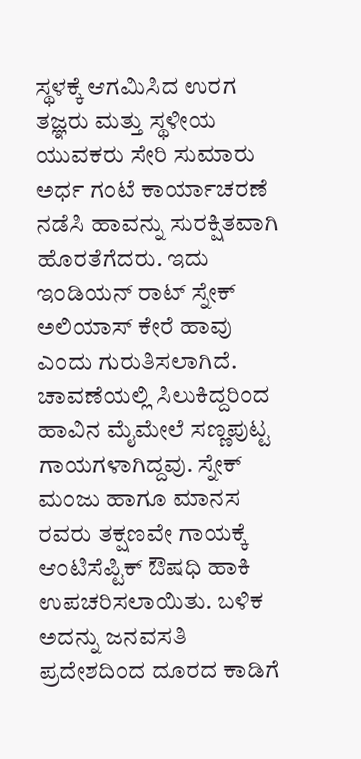ಸ್ಥಳಕ್ಕೆ ಆಗಮಿಸಿದ ಉರಗ ತಜ್ಞರು ಮತ್ತು ಸ್ಥಳೀಯ ಯುವಕರು ಸೇರಿ ಸುಮಾರು ಅರ್ಧ ಗಂಟೆ ಕಾರ್ಯಾಚರಣೆ ನಡೆಸಿ ಹಾವನ್ನು ಸುರಕ್ಷಿತವಾಗಿ ಹೊರತೆಗೆದರು. ಇದು ಇಂಡಿಯನ್ ರಾಟ್ ಸ್ನೇಕ್ ಅಲಿಯಾಸ್ ಕೇರೆ ಹಾವು ಎಂದು ಗುರುತಿಸಲಾಗಿದೆ. ಚಾವಣೆಯಲ್ಲಿ ಸಿಲುಕಿದ್ದರಿಂದ ಹಾವಿನ ಮೈಮೇಲೆ ಸಣ್ಣಪುಟ್ಟ ಗಾಯಗಳಾಗಿದ್ದವು. ಸ್ನೇಕ್ ಮಂಜು ಹಾಗೂ ಮಾನಸ ರವರು ತಕ್ಷಣವೇ ಗಾಯಕ್ಕೆ ಆಂಟಿಸೆಪ್ಟಿಕ್ ಔಷಧಿ ಹಾಕಿ ಉಪಚರಿಸಲಾಯಿತು. ಬಳಿಕ ಅದನ್ನು ಜನವಸತಿ ಪ್ರದೇಶದಿಂದ ದೂರದ ಕಾಡಿಗೆ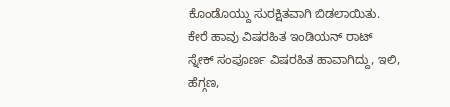ಕೊಂಡೊಯ್ದು ಸುರಕ್ಷಿತವಾಗಿ ಬಿಡಲಾಯಿತು. ಕೇರೆ ಹಾವು ವಿಷರಹಿತ ಇಂಡಿಯನ್ ರಾಟ್ ಸ್ನೇಕ್ ಸಂಪೂರ್ಣ ವಿಷರಹಿತ ಹಾವಾಗಿದ್ದು, ಇಲಿ, ಹೆಗ್ಗಣ,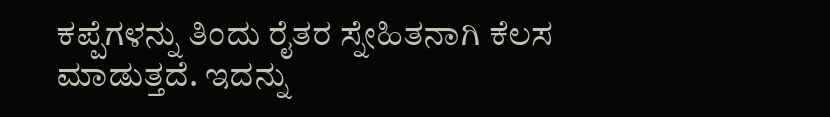ಕಪ್ಪೆಗಳನ್ನು ತಿಂದು ರೈತರ ಸ್ನೇಹಿತನಾಗಿ ಕೆಲಸ ಮಾಡುತ್ತದೆ. ಇದನ್ನು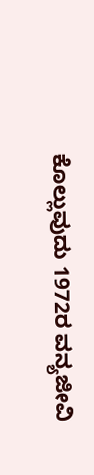ಕೊಲ್ಲುವುದು 1972ರ ವನ್ಯಜೀವಿ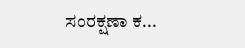ಸಂರಕ್ಷಣಾ ಕ...